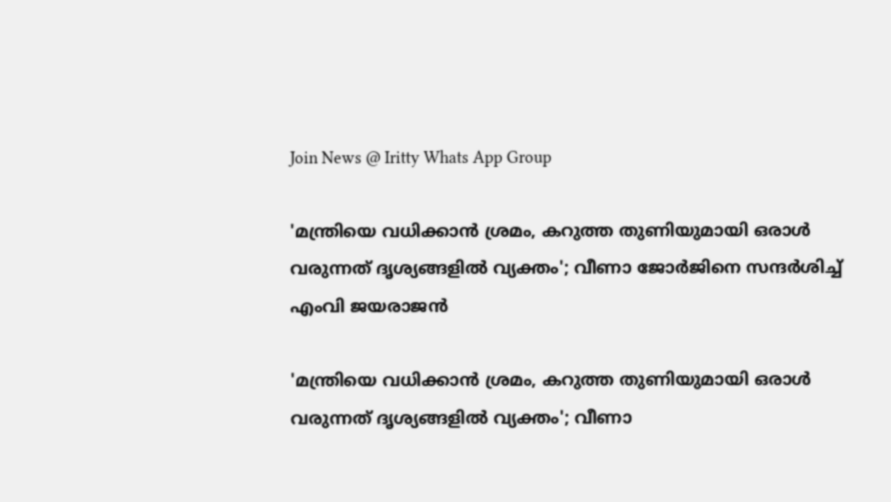Join News @ Iritty Whats App Group

'മന്ത്രിയെ വധിക്കാൻ ശ്രമം, കറുത്ത തുണിയുമായി ഒരാള്‍ വരുന്നത് ദൃശ്യങ്ങളിൽ വ്യക്തം'; വീണാ ജോര്‍ജിനെ സന്ദര്‍ശിച്ച് എംവി ജയരാജൻ

'മന്ത്രിയെ വധിക്കാൻ ശ്രമം, കറുത്ത തുണിയുമായി ഒരാള്‍ വരുന്നത് ദൃശ്യങ്ങളിൽ വ്യക്തം'; വീണാ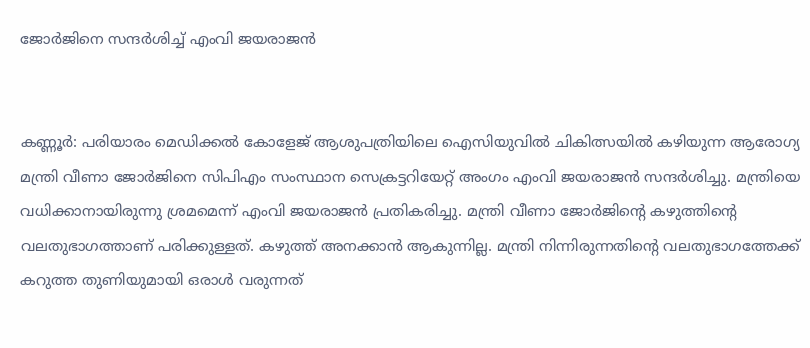ജോര്‍ജിനെ സന്ദര്‍ശിച്ച് എംവി ജയരാജൻ


കണ്ണൂര്‍: പരിയാരം മെഡിക്കൽ കോളേജ് ആശുപത്രിയിലെ ഐസിയുവിൽ ചികിത്സയിൽ കഴിയുന്ന ആരോഗ്യ മന്ത്രി വീണാ ജോര്‍ജിനെ സിപിഎം സംസ്ഥാന സെക്രട്ടറിയേറ്റ് അംഗം എംവി ജയരാജൻ സന്ദര്‍ശിച്ചു. മന്ത്രിയെ വധിക്കാനായിരുന്നു ശ്രമമെന്ന് എംവി ജയരാജൻ പ്രതികരിച്ചു. മന്ത്രി വീണാ ജോര്‍ജിന്‍റെ കഴുത്തിന്റെ വലതുഭാഗത്താണ് പരിക്കുള്ളത്. കഴുത്ത് അനക്കാൻ ആകുന്നില്ല. മന്ത്രി നിന്നിരുന്നതിന്‍റെ വലതുഭാഗത്തേക്ക് കറുത്ത തുണിയുമായി ഒരാൾ വരുന്നത്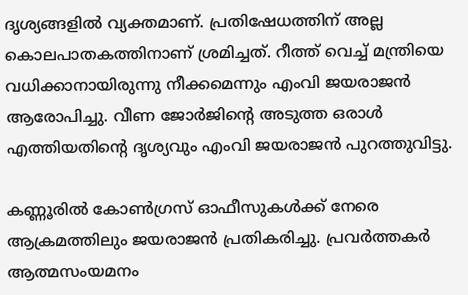ദൃശ്യങ്ങളിൽ വ്യക്തമാണ്. പ്രതിഷേധത്തിന് അല്ല കൊലപാതകത്തിനാണ് ശ്രമിച്ചത്. റീത്ത് വെച്ച് മന്ത്രിയെ വധിക്കാനായിരുന്നു നീക്കമെന്നും എംവി ജയരാജൻ ആരോപിച്ചു. വീണ ജോര്‍ജിന്‍റെ അടുത്ത ഒരാള്‍ എത്തിയതിന്‍റെ ദൃശ്യവും എംവി ജയരാജൻ പുറത്തുവിട്ടു.

കണ്ണൂരിൽ കോൺഗ്രസ് ഓഫീസുകൾക്ക് നേരെ ആക്രമത്തിലും ജയരാജൻ പ്രതികരിച്ചു. പ്രവർത്തകർ ആത്മസംയമനം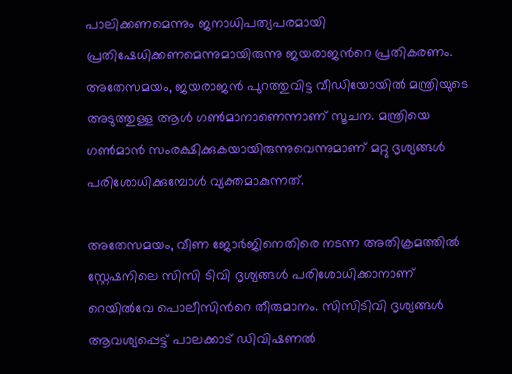പാലിക്കണമെന്നും ജനാധിപത്യപരമായി പ്രതിഷേധിക്കണമെന്നുമായിരുന്നു ജയരാജന്‍റെ പ്രതികരണം. അതേസമയം, ജയരാജൻ പുറത്തുവിട്ട വീഡിയോയില്‍ മന്ത്രിയുടെ അടുത്തുള്ള ആള്‍ ഗണ്‍മാനാണെന്നാണ് സൂചന. മന്ത്രിയെ ഗണ്‍മാൻ സംരക്ഷിക്കുകയായിരുന്നുവെന്നുമാണ് മറ്റു ദൃശ്യങ്ങള്‍ പരിശോധിക്കുമ്പോള്‍ വ്യക്തമാകുന്നത്.

അതേസമയം, വീണ ജോര്‍ജിനെതിരെ നടന്ന അതിക്രമത്തിൽ സ്റ്റേഷനിലെ സിസി ടിവി ദൃശ്യങ്ങള്‍ പരിശോധിക്കാനാണ് റെയില്‍വേ പൊലീസിന്‍റെ തീരുമാനം. സിസിടിവി ദൃശ്യങ്ങള്‍ ആവശ്യപ്പെട്ട് പാലക്കാട് ഡിവിഷണല്‍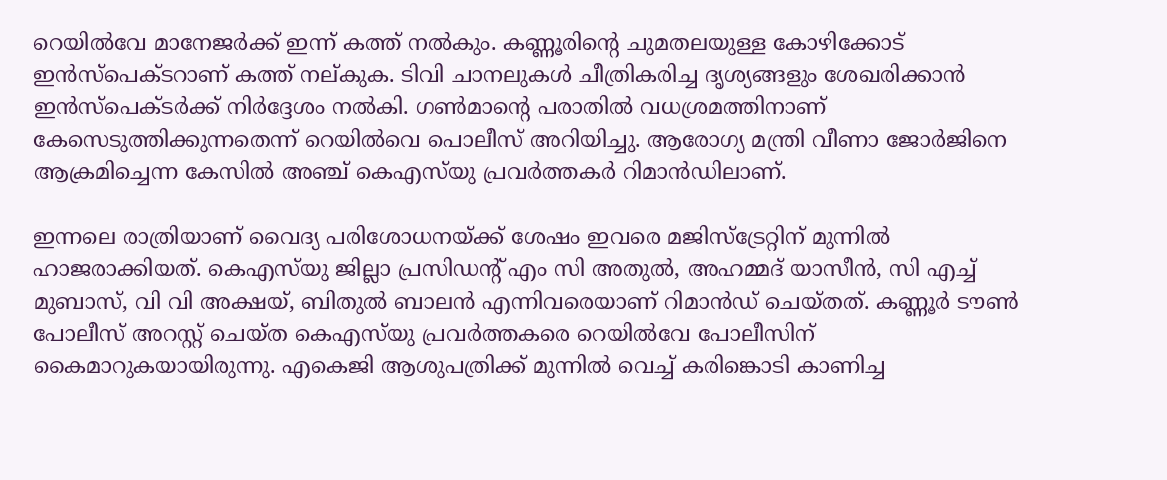റെയില്‍വേ മാനേജര്‍ക്ക് ഇന്ന് കത്ത് നൽകും. കണ്ണൂരിന്‍റെ ചുമതലയുള്ള കോഴിക്കോട് ഇന്‍സ്പെക്ടറാണ് കത്ത് നല്കുക. ടിവി ചാനലുകള്‍ ചീത്രികരിച്ച ദൃശ്യങ്ങളും ശേഖരിക്കാൻ ഇന്‍സ്പെക്ടര്‍ക്ക് നിര്‍ദ്ദേശം നല്‍കി. ഗണ്‍മാന്‍റെ പരാതില്‍ വധശ്രമത്തിനാണ് കേസെടുത്തിക്കുന്നതെന്ന് റെയിൽവെ പൊലീസ് അറിയിച്ചു. ആരോഗ്യ മന്ത്രി വീണാ ജോർജിനെ ആക്രമിച്ചെന്ന കേസിൽ അഞ്ച് കെഎസ്‌യു പ്രവർത്തകർ റിമാൻഡിലാണ്.

ഇന്നലെ രാത്രിയാണ് വൈദ്യ പരിശോധനയ്ക്ക് ശേഷം ഇവരെ മജിസ്ട്രേറ്റിന് മുന്നിൽ ഹാജരാക്കിയത്. കെഎസ്‌യു ജില്ലാ പ്രസിഡന്റ് എം സി അതുൽ, അഹമ്മദ് യാസീൻ, സി എച്ച് മുബാസ്, വി വി അക്ഷയ്, ബിതുൽ ബാലൻ എന്നിവരെയാണ് റിമാൻഡ് ചെയ്തത്. കണ്ണൂർ ടൗൺ പോലീസ് അറസ്റ്റ് ചെയ്ത കെഎസ്‌യു പ്രവർത്തകരെ റെയിൽവേ പോലീസിന് കൈമാറുകയായിരുന്നു. എകെജി ആശുപത്രിക്ക് മുന്നിൽ വെച്ച് കരിങ്കൊടി കാണിച്ച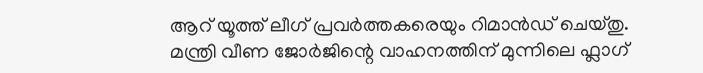ആറ് യൂത്ത് ലീഗ് പ്രവർത്തകരെയും റിമാൻഡ് ചെയ്തു. മന്ത്രി വീണ ജോർജിന്റെ വാഹനത്തിന് മുന്നിലെ ഫ്ലാഗ്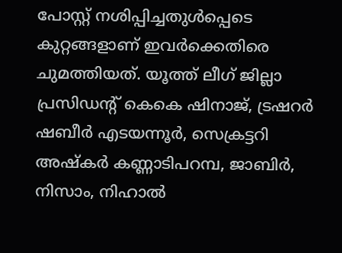പോസ്റ്റ് നശിപ്പിച്ചതുൾപ്പെടെ കുറ്റങ്ങളാണ് ഇവർക്കെതിരെ ചുമത്തിയത്. യൂത്ത് ലീഗ് ജില്ലാ പ്രസിഡന്റ് കെകെ ഷിനാജ്, ട്രഷറർ ഷബീർ എടയന്നൂർ, സെക്രട്ടറി അഷ്കർ കണ്ണാടിപറമ്പ, ജാബിർ, നിസാം, നിഹാൽ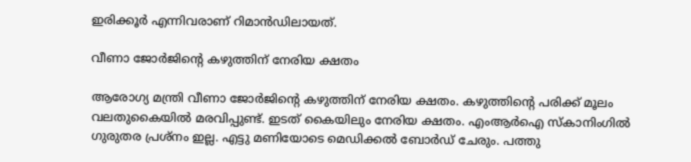ഇരിക്കൂർ എന്നിവരാണ് റിമാൻഡിലായത്.

വീണാ ജോർജിന്‍റെ കഴുത്തിന് നേരിയ ക്ഷതം

ആരോഗ്യ മന്ത്രി വീണാ ജോർജിന്‍റെ കഴുത്തിന് നേരിയ ക്ഷതം. കഴുത്തിന്‍റെ പരിക്ക് മൂലം വലതുകൈയിൽ മരവിപ്പുണ്ട്. ഇടത് കൈയിലും നേരിയ ക്ഷതം. എംആർഐ സ്കാനിംഗിൽ ഗുരുതര പ്രശ്നം ഇല്ല. എട്ടു മണിയോടെ മെഡിക്കൽ ബോർഡ്‌ ചേരും. പത്തു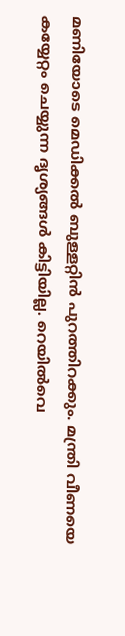മണിയോടെ മെഡിക്കൽ ബുള്ളറ്റിൻ പുറത്തിറക്കും. മന്ത്രി വീണയെ കയ്യേറ്റം ചെയ്യുന്ന ദൃശ്യങ്ങൾ കിട്ടിയില്ല. റെയിൽവെ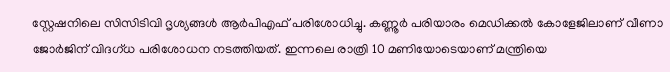സ്റ്റേഷനിലെ സിസിടിവി ദൃശ്യങ്ങൾ ആർപിഎഫ് പരിശോധിച്ചു. കണ്ണൂർ പരിയാരം മെഡിക്കൽ കോളേജിലാണ് വീണാ ജോർജിന് വിദഗ്ധ പരിശോധന നടത്തിയത്. ഇന്നലെ രാത്രി 10 മണിയോടെയാണ് മന്ത്രിയെ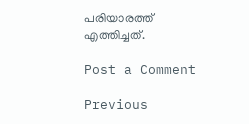പരിയാരത്ത് എത്തിച്ചത്.

Post a Comment

Previous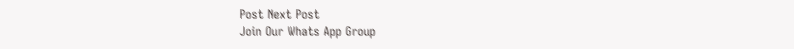Post Next Post
Join Our Whats App Group